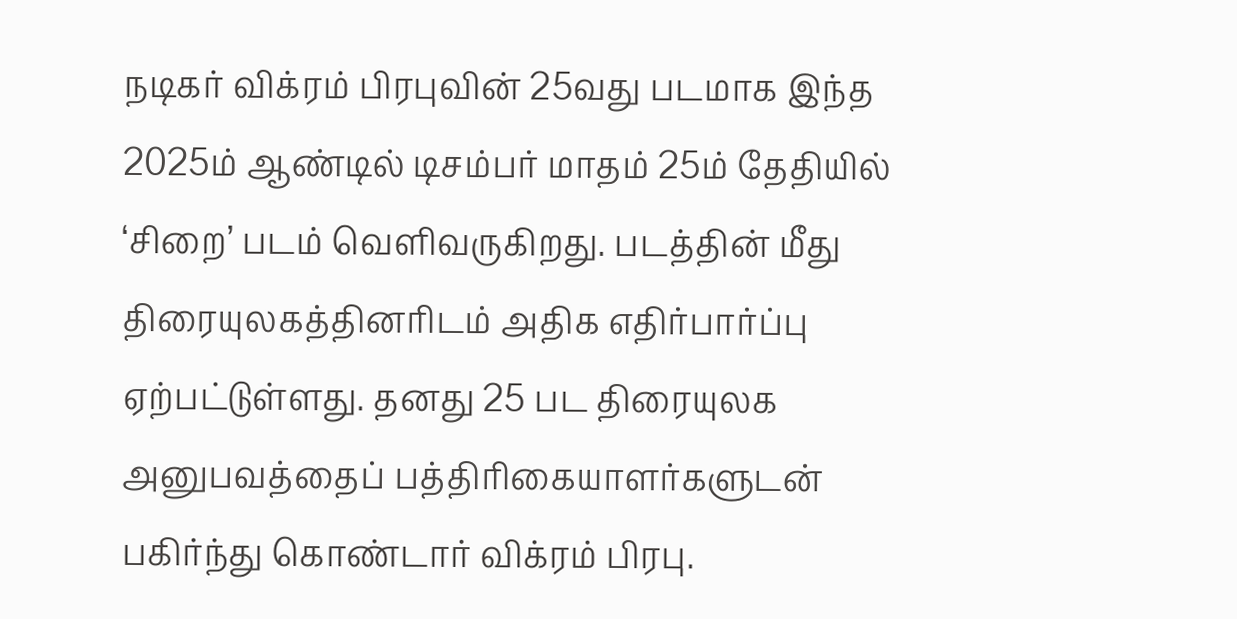நடிகர் விக்ரம் பிரபுவின் 25வது படமாக இந்த 2025ம் ஆண்டில் டிசம்பர் மாதம் 25ம் தேதியில் ‘சிறை’ படம் வெளிவருகிறது. படத்தின் மீது திரையுலகத்தினரிடம் அதிக எதிர்பார்ப்பு ஏற்பட்டுள்ளது. தனது 25 பட திரையுலக அனுபவத்தைப் பத்திரிகையாளர்களுடன் பகிர்ந்து கொண்டார் விக்ரம் பிரபு.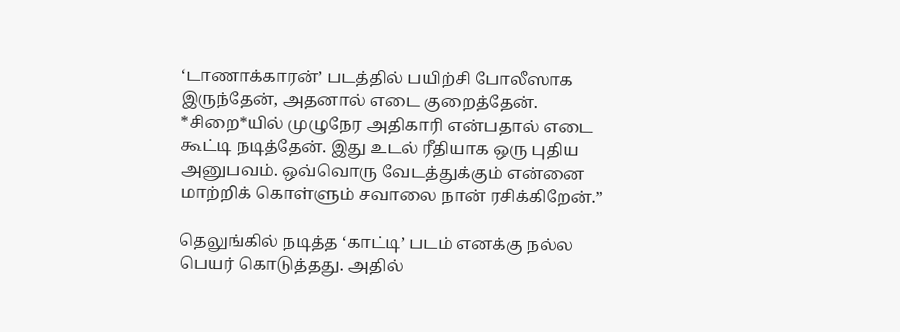‘டாணாக்காரன்’ படத்தில் பயிற்சி போலீஸாக இருந்தேன், அதனால் எடை குறைத்தேன். *சிறை*யில் முழுநேர அதிகாரி என்பதால் எடை கூட்டி நடித்தேன். இது உடல் ரீதியாக ஒரு புதிய அனுபவம். ஒவ்வொரு வேடத்துக்கும் என்னை மாற்றிக் கொள்ளும் சவாலை நான் ரசிக்கிறேன்.”

தெலுங்கில் நடித்த ‘காட்டி’ படம் எனக்கு நல்ல பெயர் கொடுத்தது. அதில்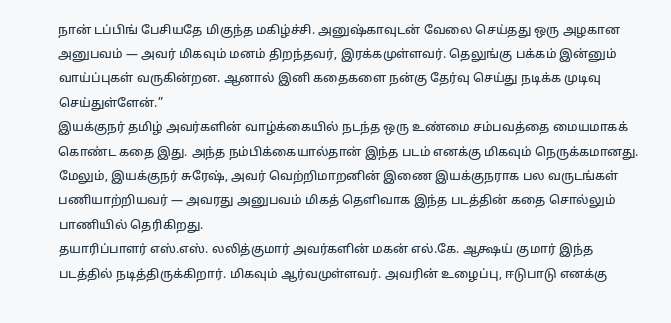நான் டப்பிங் பேசியதே மிகுந்த மகிழ்ச்சி. அனுஷ்காவுடன் வேலை செய்தது ஒரு அழகான அனுபவம் — அவர் மிகவும் மனம் திறந்தவர், இரக்கமுள்ளவர். தெலுங்கு பக்கம் இன்னும் வாய்ப்புகள் வருகின்றன. ஆனால் இனி கதைகளை நன்கு தேர்வு செய்து நடிக்க முடிவு செய்துள்ளேன்.”
இயக்குநர் தமிழ் அவர்களின் வாழ்க்கையில் நடந்த ஒரு உண்மை சம்பவத்தை மையமாகக் கொண்ட கதை இது. அந்த நம்பிக்கையால்தான் இந்த படம் எனக்கு மிகவும் நெருக்கமானது. மேலும், இயக்குநர் சுரேஷ், அவர் வெற்றிமாறனின் இணை இயக்குநராக பல வருடங்கள் பணியாற்றியவர் — அவரது அனுபவம் மிகத் தெளிவாக இந்த படத்தின் கதை சொல்லும் பாணியில் தெரிகிறது.
தயாரிப்பாளர் எஸ்.எஸ். லலித்குமார் அவர்களின் மகன் எல்.கே. ஆக்ஷய் குமார் இந்த படத்தில் நடித்திருக்கிறார். மிகவும் ஆர்வமுள்ளவர். அவரின் உழைப்பு, ஈடுபாடு எனக்கு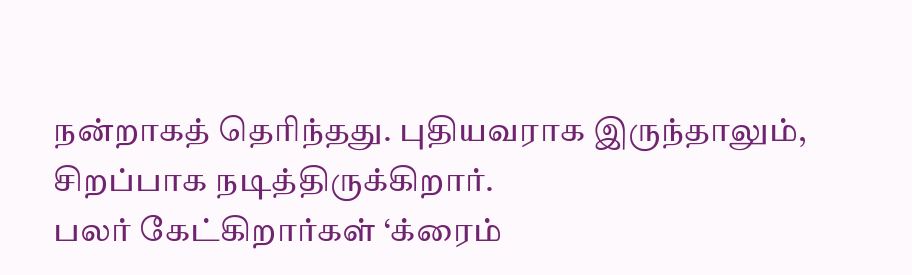நன்றாகத் தெரிந்தது. புதியவராக இருந்தாலும், சிறப்பாக நடித்திருக்கிறார்.
பலர் கேட்கிறார்கள் ‘க்ரைம்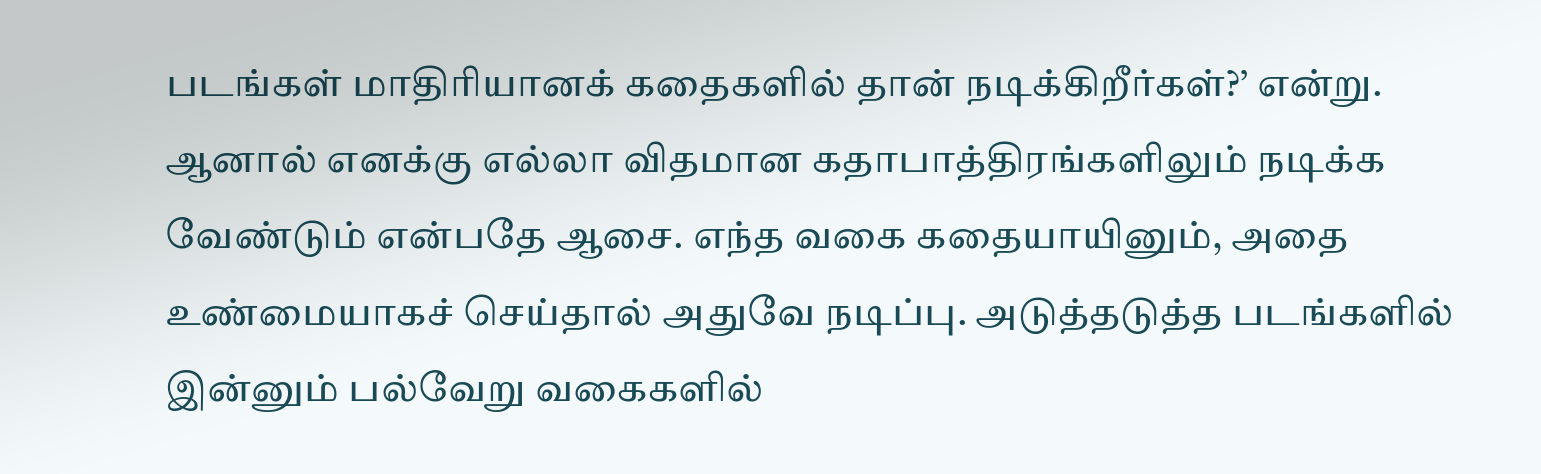படங்கள் மாதிரியானக் கதைகளில் தான் நடிக்கிறீர்கள்?’ என்று. ஆனால் எனக்கு எல்லா விதமான கதாபாத்திரங்களிலும் நடிக்க வேண்டும் என்பதே ஆசை. எந்த வகை கதையாயினும், அதை உண்மையாகச் செய்தால் அதுவே நடிப்பு. அடுத்தடுத்த படங்களில் இன்னும் பல்வேறு வகைகளில்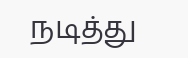நடித்து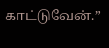காட்டுவேன்.”